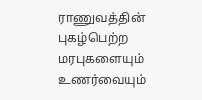ராணுவத்தின் புகழ்பெற்ற மரபுகளையும் உணர்வையும்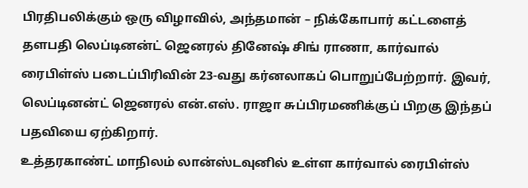பிரதிபலிக்கும் ஒரு விழாவில், அந்தமான் – நிக்கோபார் கட்டளைத் தளபதி லெப்டினன்ட் ஜெனரல் தினேஷ் சிங் ராணா, கார்வால் ரைபிள்ஸ் படைப்பிரிவின் 23-வது கர்னலாகப் பொறுப்பேற்றார். இவர், லெப்டினன்ட் ஜெனரல் என்.எஸ். ராஜா சுப்பிரமணிக்குப் பிறகு இந்தப் பதவியை ஏற்கிறார்.
உத்தரகாண்ட் மாநிலம் லான்ஸ்டவுனில் உள்ள கார்வால் ரைபிள்ஸ்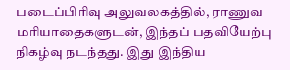படைப்பிரிவு அலுவலகத்தில், ராணுவ மரியாதைகளுடன், இந்தப் பதவியேற்பு நிகழ்வு நடந்தது. இது இந்திய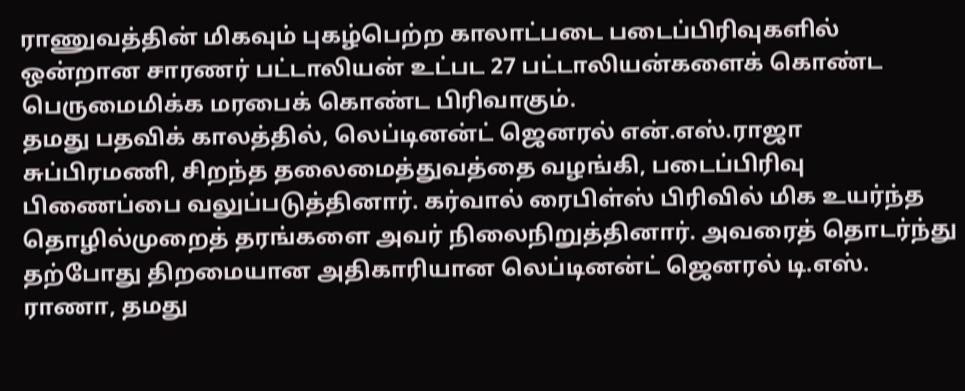ராணுவத்தின் மிகவும் புகழ்பெற்ற காலாட்படை படைப்பிரிவுகளில் ஒன்றான சாரணர் பட்டாலியன் உட்பட 27 பட்டாலியன்களைக் கொண்ட பெருமைமிக்க மரபைக் கொண்ட பிரிவாகும்.
தமது பதவிக் காலத்தில், லெப்டினன்ட் ஜெனரல் என்.எஸ்.ராஜா சுப்பிரமணி, சிறந்த தலைமைத்துவத்தை வழங்கி, படைப்பிரிவு பிணைப்பை வலுப்படுத்தினார். கர்வால் ரைபிள்ஸ் பிரிவில் மிக உயர்ந்த தொழில்முறைத் தரங்களை அவர் நிலைநிறுத்தினார். அவரைத் தொடர்ந்து தற்போது திறமையான அதிகாரியான லெப்டினன்ட் ஜெனரல் டி.எஸ். ராணா, தமது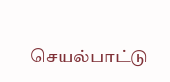செயல்பாட்டு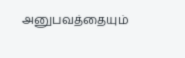அனுபவத்தையும்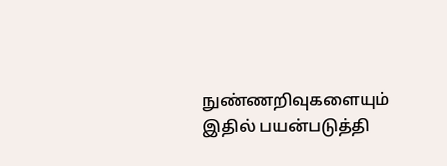நுண்ணறிவுகளையும் இதில் பயன்படுத்தி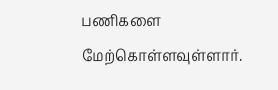பணிகளை மேற்கொள்ளவுள்ளார்.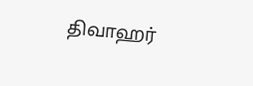திவாஹர்